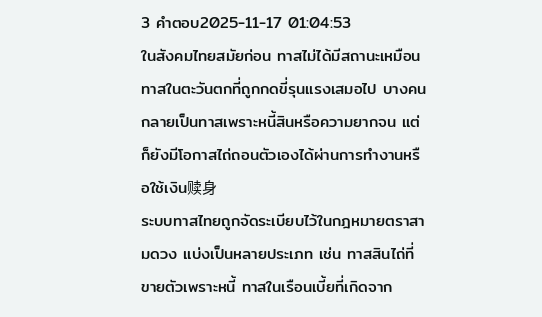3 คำตอบ2025-11-17 01:04:53
ในสังคมไทยสมัยก่อน ทาสไม่ได้มีสถานะเหมือนทาสในตะวันตกที่ถูกกดขี่รุนแรงเสมอไป บางคนกลายเป็นทาสเพราะหนี้สินหรือความยากจน แต่ก็ยังมีโอกาสไถ่ถอนตัวเองได้ผ่านการทำงานหรือใช้เงิน赎身
ระบบทาสไทยถูกจัดระเบียบไว้ในกฎหมายตราสามดวง แบ่งเป็นหลายประเภท เช่น ทาสสินไถ่ที่ขายตัวเพราะหนี้ ทาสในเรือนเบี้ยที่เกิดจาก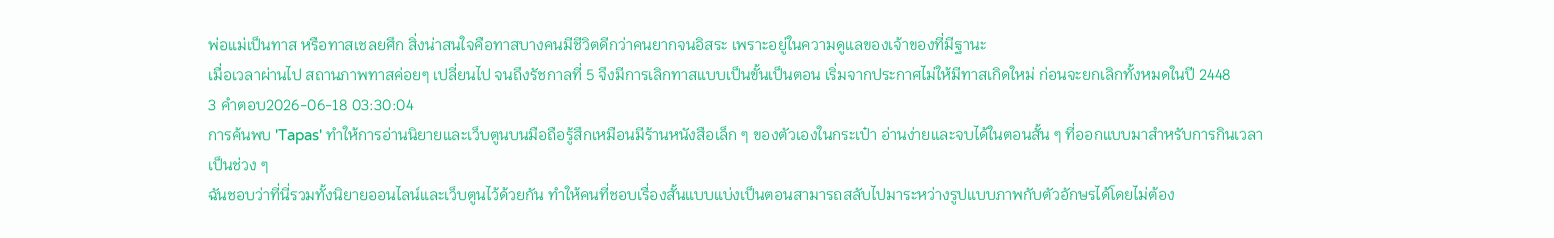พ่อแม่เป็นทาส หรือทาสเชลยศึก สิ่งน่าสนใจคือทาสบางคนมีชีวิตดีกว่าคนยากจนอิสระ เพราะอยู่ในความดูแลของเจ้าของที่มีฐานะ
เมื่อเวลาผ่านไป สถานภาพทาสค่อยๆ เปลี่ยนไป จนถึงรัชกาลที่ 5 จึงมีการเลิกทาสแบบเป็นขั้นเป็นตอน เริ่มจากประกาศไม่ให้มีทาสเกิดใหม่ ก่อนจะยกเลิกทั้งหมดในปี 2448
3 คำตอบ2026-06-18 03:30:04
การค้นพบ 'Tapas' ทำให้การอ่านนิยายและเว็บตูนบนมือถือรู้สึกเหมือนมีร้านหนังสือเล็ก ๆ ของตัวเองในกระเป๋า อ่านง่ายและจบได้ในตอนสั้น ๆ ที่ออกแบบมาสำหรับการกินเวลาเป็นช่วง ๆ
ฉันชอบว่าที่นี่รวมทั้งนิยายออนไลน์และเว็บตูนไว้ด้วยกัน ทำให้คนที่ชอบเรื่องสั้นแบบแบ่งเป็นตอนสามารถสลับไปมาระหว่างรูปแบบภาพกับตัวอักษรได้โดยไม่ต้อง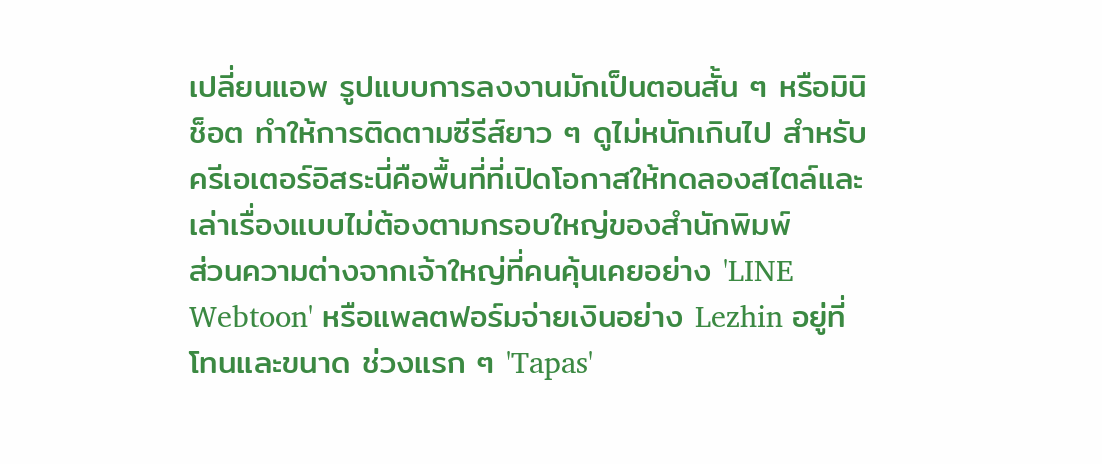เปลี่ยนแอพ รูปแบบการลงงานมักเป็นตอนสั้น ๆ หรือมินิช็อต ทำให้การติดตามซีรีส์ยาว ๆ ดูไม่หนักเกินไป สำหรับครีเอเตอร์อิสระนี่คือพื้นที่ที่เปิดโอกาสให้ทดลองสไตล์และเล่าเรื่องแบบไม่ต้องตามกรอบใหญ่ของสำนักพิมพ์
ส่วนความต่างจากเจ้าใหญ่ที่คนคุ้นเคยอย่าง 'LINE Webtoon' หรือแพลตฟอร์มจ่ายเงินอย่าง Lezhin อยู่ที่โทนและขนาด ช่วงแรก ๆ 'Tapas'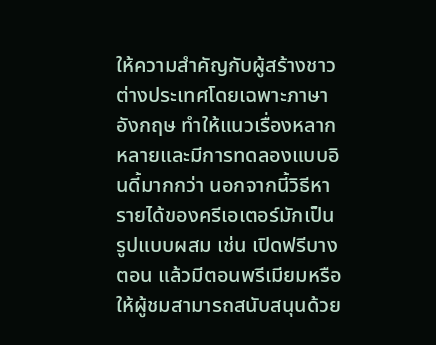ให้ความสำคัญกับผู้สร้างชาวต่างประเทศโดยเฉพาะภาษาอังกฤษ ทำให้แนวเรื่องหลากหลายและมีการทดลองแบบอินดี้มากกว่า นอกจากนี้วิธีหารายได้ของครีเอเตอร์มักเป็นรูปแบบผสม เช่น เปิดฟรีบางตอน แล้วมีตอนพรีเมียมหรือให้ผู้ชมสามารถสนับสนุนด้วย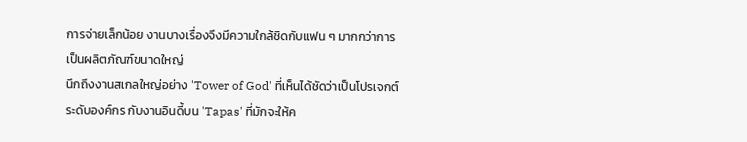การจ่ายเล็กน้อย งานบางเรื่องจึงมีความใกล้ชิดกับแฟน ๆ มากกว่าการเป็นผลิตภัณฑ์ขนาดใหญ่
นึกถึงงานสเกลใหญ่อย่าง 'Tower of God' ที่เห็นได้ชัดว่าเป็นโปรเจกต์ระดับองค์กร กับงานอินดี้บน 'Tapas' ที่มักจะให้ค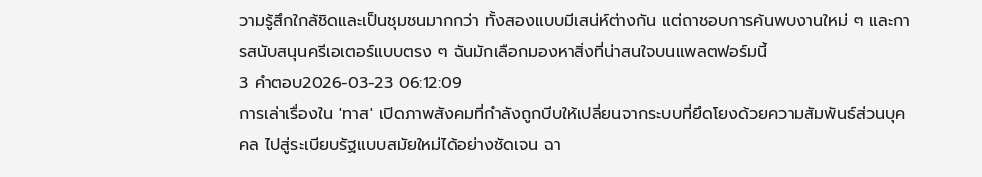วามรู้สึกใกล้ชิดและเป็นชุมชนมากกว่า ทั้งสองแบบมีเสน่ห์ต่างกัน แต่ถาชอบการค้นพบงานใหม่ ๆ และการสนับสนุนครีเอเตอร์แบบตรง ๆ ฉันมักเลือกมองหาสิ่งที่น่าสนใจบนแพลตฟอร์มนี้
3 คำตอบ2026-03-23 06:12:09
การเล่าเรื่องใน 'ทาส' เปิดภาพสังคมที่กำลังถูกบีบให้เปลี่ยนจากระบบที่ยึดโยงด้วยความสัมพันธ์ส่วนบุคคล ไปสู่ระเบียบรัฐแบบสมัยใหม่ได้อย่างชัดเจน ฉา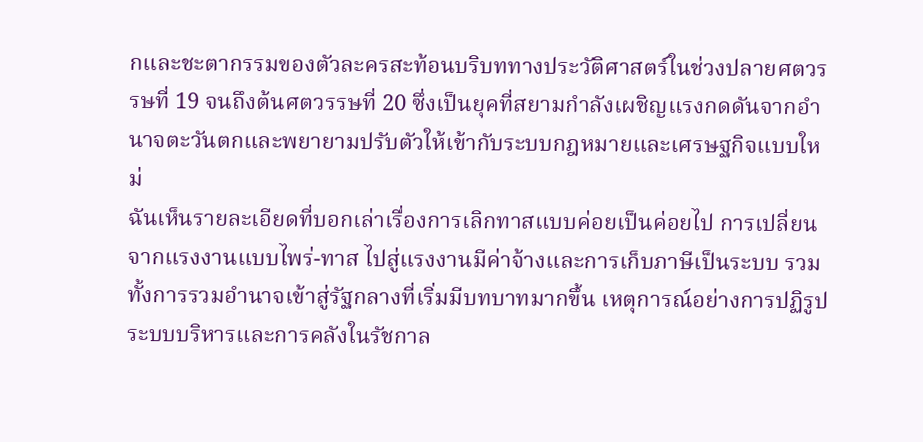กและชะตากรรมของตัวละครสะท้อนบริบททางประวัติศาสตร์ในช่วงปลายศตวรรษที่ 19 จนถึงต้นศตวรรษที่ 20 ซึ่งเป็นยุคที่สยามกำลังเผชิญแรงกดดันจากอำนาจตะวันตกและพยายามปรับตัวให้เข้ากับระบบกฎหมายและเศรษฐกิจแบบใหม่
ฉันเห็นรายละเอียดที่บอกเล่าเรื่องการเลิกทาสแบบค่อยเป็นค่อยไป การเปลี่ยนจากแรงงานแบบไพร่-ทาส ไปสู่แรงงานมีค่าจ้างและการเก็บภาษีเป็นระบบ รวมทั้งการรวมอำนาจเข้าสู่รัฐกลางที่เริ่มมีบทบาทมากขึ้น เหตุการณ์อย่างการปฏิรูประบบบริหารและการคลังในรัชกาล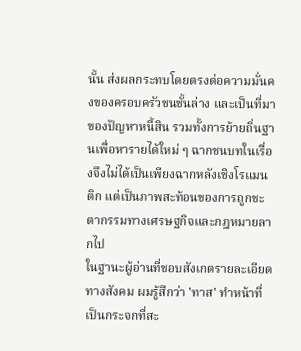นั้น ส่งผลกระทบโดยตรงต่อความมั่นคงของครอบครัวชนชั้นล่าง และเป็นที่มาของปัญหาหนี้สิน รวมทั้งการย้ายถิ่นฐานเพื่อหารายได้ใหม่ ๆ ฉากชนบทในเรื่องจึงไม่ได้เป็นเพียงฉากหลังเชิงโรแมนติก แต่เป็นภาพสะท้อนของการถูกชะตากรรมทางเศรษฐกิจและกฎหมายลากไป
ในฐานะผู้อ่านที่ชอบสังเกตรายละเอียดทางสังคม ผมรู้สึกว่า 'ทาส' ทำหน้าที่เป็นกระจกที่สะ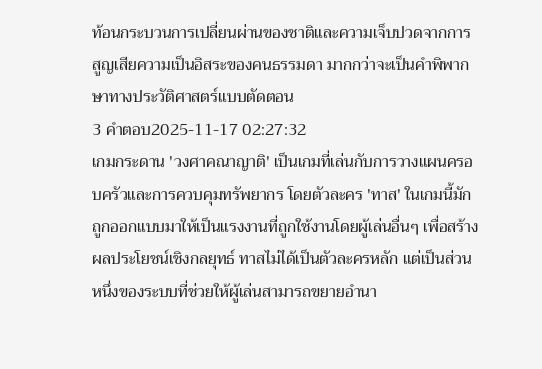ท้อนกระบวนการเปลี่ยนผ่านของชาติและความเจ็บปวดจากการสูญเสียความเป็นอิสระของคนธรรมดา มากกว่าจะเป็นคำพิพากษาทางประวัติศาสตร์แบบตัดตอน
3 คำตอบ2025-11-17 02:27:32
เกมกระดาน 'วงศาคณาญาติ' เป็นเกมที่เล่นกับการวางแผนครอบครัวและการควบคุมทรัพยากร โดยตัวละคร 'ทาส' ในเกมนี้มักถูกออกแบบมาให้เป็นแรงงานที่ถูกใช้งานโดยผู้เล่นอื่นๆ เพื่อสร้างผลประโยชน์เชิงกลยุทธ์ ทาสไม่ได้เป็นตัวละครหลัก แต่เป็นส่วนหนึ่งของระบบที่ช่วยให้ผู้เล่นสามารถขยายอำนา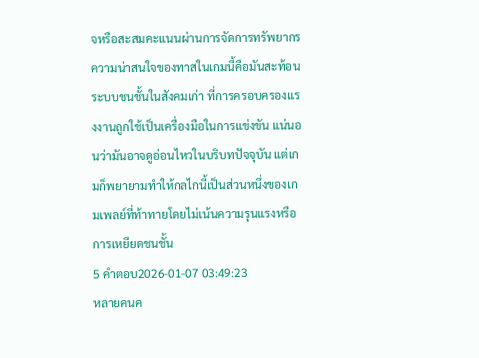จหรือสะสมคะแนนผ่านการจัดการทรัพยากร
ความน่าสนใจของทาสในเกมนี้คือมันสะท้อนระบบชนชั้นในสังคมเก่า ที่การครอบครองแรงงานถูกใช้เป็นเครื่องมือในการแข่งขัน แน่นอนว่ามันอาจดูอ่อนไหวในบริบทปัจจุบัน แต่เกมก็พยายามทำให้กลไกนี้เป็นส่วนหนึ่งของเกมเพลย์ที่ท้าทายโดยไม่เน้นความรุนแรงหรือการเหยียดชนชั้น
5 คำตอบ2026-01-07 03:49:23
หลายคนค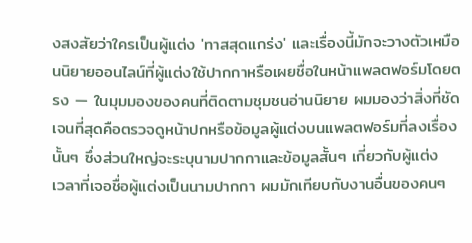งสงสัยว่าใครเป็นผู้แต่ง 'ทาสสุดแกร่ง' และเรื่องนี้มักจะวางตัวเหมือนนิยายออนไลน์ที่ผู้แต่งใช้ปากกาหรือเผยชื่อในหน้าแพลตฟอร์มโดยตรง — ในมุมมองของคนที่ติดตามชุมชนอ่านนิยาย ผมมองว่าสิ่งที่ชัดเจนที่สุดคือตรวจดูหน้าปกหรือข้อมูลผู้แต่งบนแพลตฟอร์มที่ลงเรื่องนั้นๆ ซึ่งส่วนใหญ่จะระบุนามปากกาและข้อมูลสั้นๆ เกี่ยวกับผู้แต่ง
เวลาที่เจอชื่อผู้แต่งเป็นนามปากกา ผมมักเทียบกับงานอื่นของคนๆ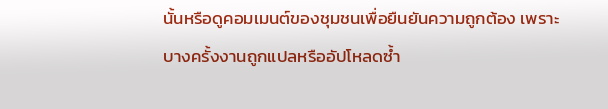นั้นหรือดูคอมเมนต์ของชุมชนเพื่อยืนยันความถูกต้อง เพราะบางครั้งงานถูกแปลหรืออัปโหลดซ้ำ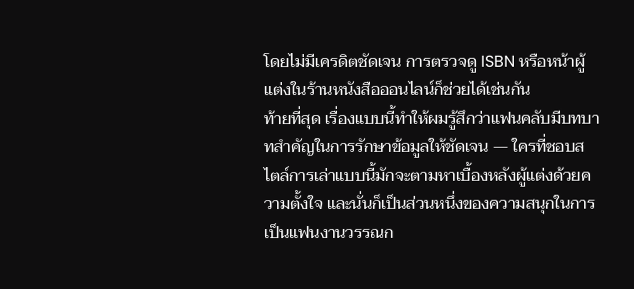โดยไม่มีเครดิตชัดเจน การตรวจดู ISBN หรือหน้าผู้แต่งในร้านหนังสือออนไลน์ก็ช่วยได้เช่นกัน
ท้ายที่สุด เรื่องแบบนี้ทำให้ผมรู้สึกว่าแฟนคลับมีบทบาทสำคัญในการรักษาข้อมูลให้ชัดเจน — ใครที่ชอบสไตล์การเล่าแบบนี้มักจะตามหาเบื้องหลังผู้แต่งด้วยความตั้งใจ และนั่นก็เป็นส่วนหนึ่งของความสนุกในการเป็นแฟนงานวรรณก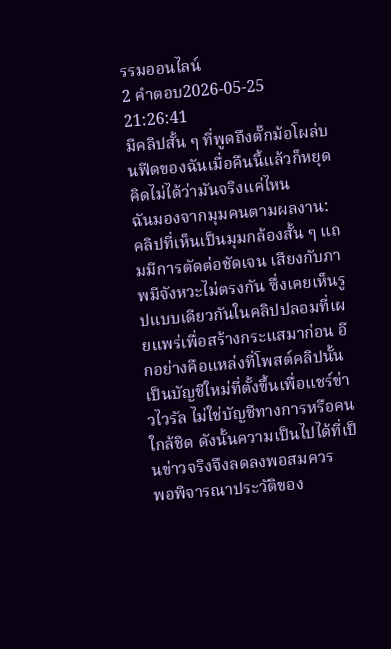รรมออนไลน์
2 คำตอบ2026-05-25 21:26:41
มีคลิปสั้น ๆ ที่พูดถึงตั๊กม้อโผล่บนฟีดของฉันเมื่อคืนนี้แล้วก็หยุดคิดไม่ได้ว่ามันจริงแค่ไหน
ฉันมองจากมุมคนตามผลงาน: คลิปที่เห็นเป็นมุมกล้องสั้น ๆ แถมมีการตัดต่อชัดเจน เสียงกับภาพมีจังหวะไม่ตรงกัน ซึ่งเคยเห็นรูปแบบเดียวกันในคลิปปลอมที่เผยแพร่เพื่อสร้างกระแสมาก่อน อีกอย่างคือแหล่งที่โพสต์คลิปนั้นเป็นบัญชีใหม่ที่ตั้งขึ้นเพื่อแชร์ข่าวไวรัล ไม่ใช่บัญชีทางการหรือคนใกล้ชิด ดังนั้นความเป็นไปได้ที่เป็นข่าวจริงจึงลดลงพอสมควร
พอพิจารณาประวัติของ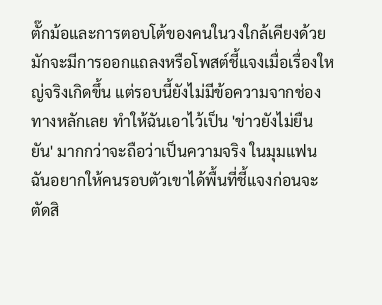ตั๊กม้อและการตอบโต้ของคนในวงใกล้เคียงด้วย มักจะมีการออกแถลงหรือโพสต์ชี้แจงเมื่อเรื่องใหญ่จริงเกิดขึ้น แต่รอบนี้ยังไม่มีข้อความจากช่องทางหลักเลย ทำให้ฉันเอาไว้เป็น 'ข่าวยังไม่ยืนยัน' มากกว่าจะถือว่าเป็นความจริง ในมุมแฟน ฉันอยากให้คนรอบตัวเขาได้พื้นที่ชี้แจงก่อนจะตัดสิ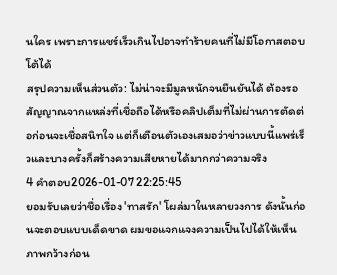นใคร เพราะการแชร์เร็วเกินไปอาจทำร้ายคนที่ไม่มีโอกาสตอบโต้ได้
สรุปความเห็นส่วนตัว: ไม่น่าจะมีมูลหนักจนยืนยันได้ ต้องรอสัญญาณจากแหล่งที่เชื่อถือได้หรือคลิปเต็มที่ไม่ผ่านการตัดต่อก่อนจะเชื่อสนิทใจ แต่ก็เตือนตัวเองเสมอว่าข่าวแบบนี้แพร่เร็วและบางครั้งก็สร้างความเสียหายได้มากกว่าความจริง
4 คำตอบ2026-01-07 22:25:45
ยอมรับเลยว่าชื่อเรื่อง 'ทาสรัก' โผล่มาในหลายวงการ ดังนั้นก่อนจะตอบแบบเด็ดขาด ผมขอแจกแจงความเป็นไปได้ให้เห็นภาพกว้างก่อน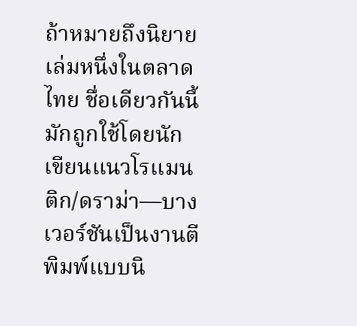ถ้าหมายถึงนิยายเล่มหนึ่งในตลาดไทย ชื่อเดียวกันนี้มักถูกใช้โดยนักเขียนแนวโรแมนติก/ดราม่า—บางเวอร์ชันเป็นงานตีพิมพ์แบบนิ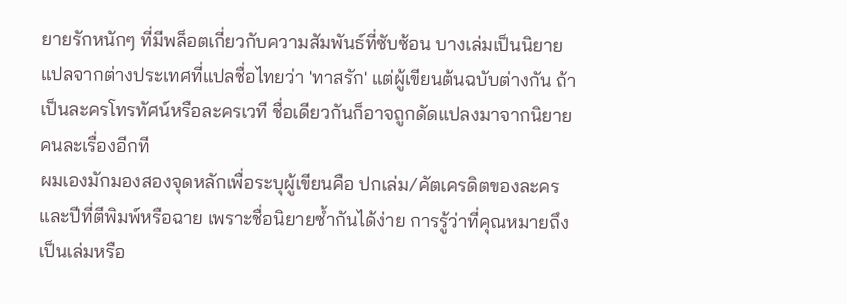ยายรักหนักๆ ที่มีพล็อตเกี่ยวกับความสัมพันธ์ที่ซับซ้อน บางเล่มเป็นนิยายแปลจากต่างประเทศที่แปลชื่อไทยว่า 'ทาสรัก' แต่ผู้เขียนต้นฉบับต่างกัน ถ้าเป็นละครโทรทัศน์หรือละครเวที ชื่อเดียวกันก็อาจถูกดัดแปลงมาจากนิยายคนละเรื่องอีกที
ผมเองมักมองสองจุดหลักเพื่อระบุผู้เขียนคือ ปกเล่ม/คัตเครดิตของละคร และปีที่ตีพิมพ์หรือฉาย เพราะชื่อนิยายซ้ำกันได้ง่าย การรู้ว่าที่คุณหมายถึงเป็นเล่มหรือ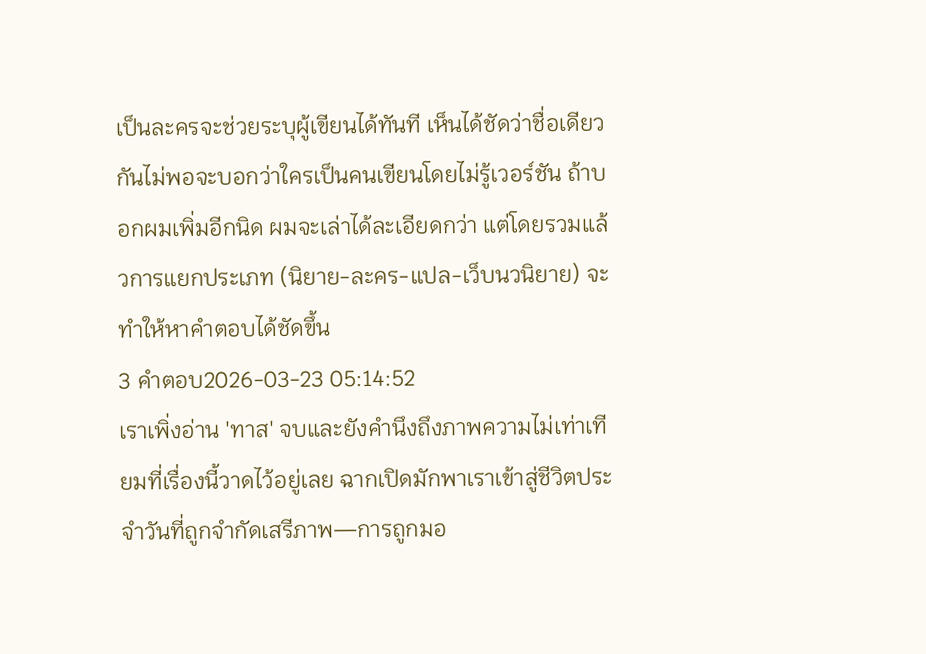เป็นละครจะช่วยระบุผู้เขียนได้ทันที เห็นได้ชัดว่าชื่อเดียวกันไม่พอจะบอกว่าใครเป็นคนเขียนโดยไม่รู้เวอร์ชัน ถ้าบอกผมเพิ่มอีกนิด ผมจะเล่าได้ละเอียดกว่า แต่โดยรวมแล้วการแยกประเภท (นิยาย-ละคร-แปล-เว็บนวนิยาย) จะทำให้หาคำตอบได้ชัดขึ้น
3 คำตอบ2026-03-23 05:14:52
เราเพิ่งอ่าน 'ทาส' จบและยังคำนึงถึงภาพความไม่เท่าเทียมที่เรื่องนี้วาดไว้อยู่เลย ฉากเปิดมักพาเราเข้าสู่ชีวิตประจำวันที่ถูกจำกัดเสรีภาพ—การถูกมอ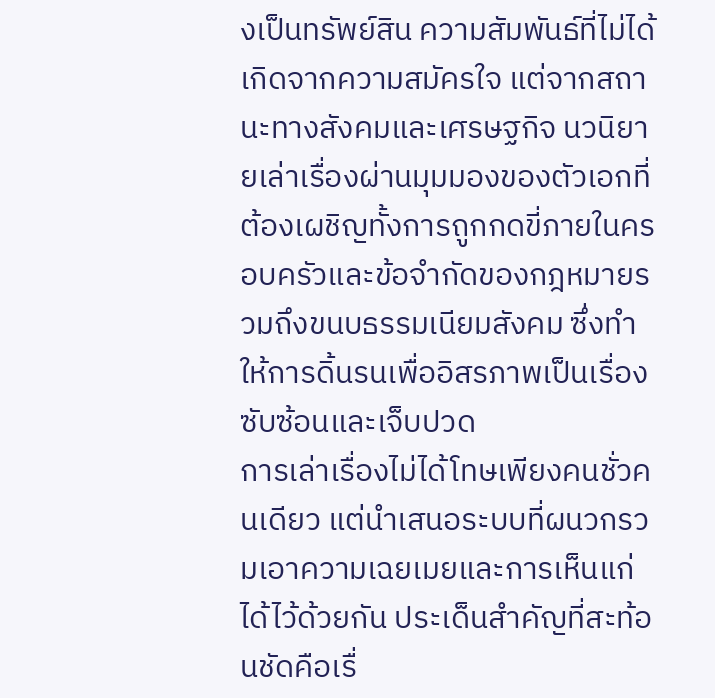งเป็นทรัพย์สิน ความสัมพันธ์ที่ไม่ได้เกิดจากความสมัครใจ แต่จากสถานะทางสังคมและเศรษฐกิจ นวนิยายเล่าเรื่องผ่านมุมมองของตัวเอกที่ต้องเผชิญทั้งการถูกกดขี่ภายในครอบครัวและข้อจำกัดของกฎหมายรวมถึงขนบธรรมเนียมสังคม ซึ่งทำให้การดิ้นรนเพื่ออิสรภาพเป็นเรื่องซับซ้อนและเจ็บปวด
การเล่าเรื่องไม่ได้โทษเพียงคนชั่วคนเดียว แต่นำเสนอระบบที่ผนวกรวมเอาความเฉยเมยและการเห็นแก่ได้ไว้ด้วยกัน ประเด็นสำคัญที่สะท้อนชัดคือเรื่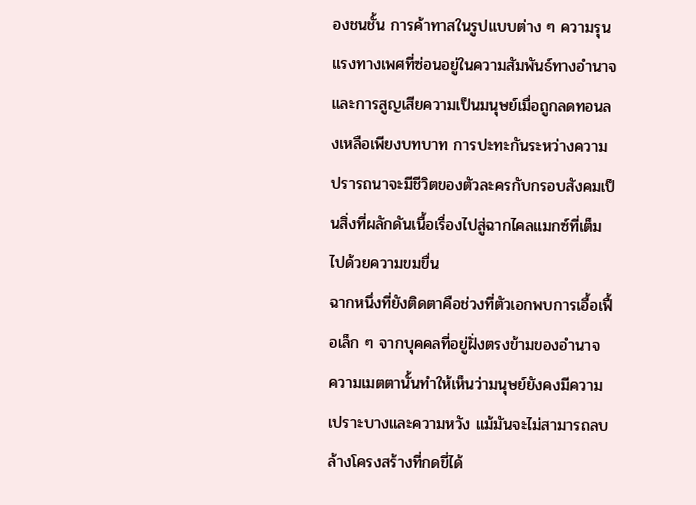องชนชั้น การค้าทาสในรูปแบบต่าง ๆ ความรุนแรงทางเพศที่ซ่อนอยู่ในความสัมพันธ์ทางอำนาจ และการสูญเสียความเป็นมนุษย์เมื่อถูกลดทอนลงเหลือเพียงบทบาท การปะทะกันระหว่างความปรารถนาจะมีชีวิตของตัวละครกับกรอบสังคมเป็นสิ่งที่ผลักดันเนื้อเรื่องไปสู่ฉากไคลแมกซ์ที่เต็มไปด้วยความขมขื่น
ฉากหนึ่งที่ยังติดตาคือช่วงที่ตัวเอกพบการเอื้อเฟื้อเล็ก ๆ จากบุคคลที่อยู่ฝั่งตรงข้ามของอำนาจ ความเมตตานั้นทำให้เห็นว่ามนุษย์ยังคงมีความเปราะบางและความหวัง แม้มันจะไม่สามารถลบล้างโครงสร้างที่กดขี่ได้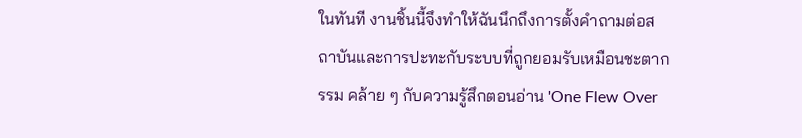ในทันที งานชิ้นนี้จึงทำให้ฉันนึกถึงการตั้งคำถามต่อสถาบันและการปะทะกับระบบที่ถูกยอมรับเหมือนชะตากรรม คล้าย ๆ กับความรู้สึกตอนอ่าน 'One Flew Over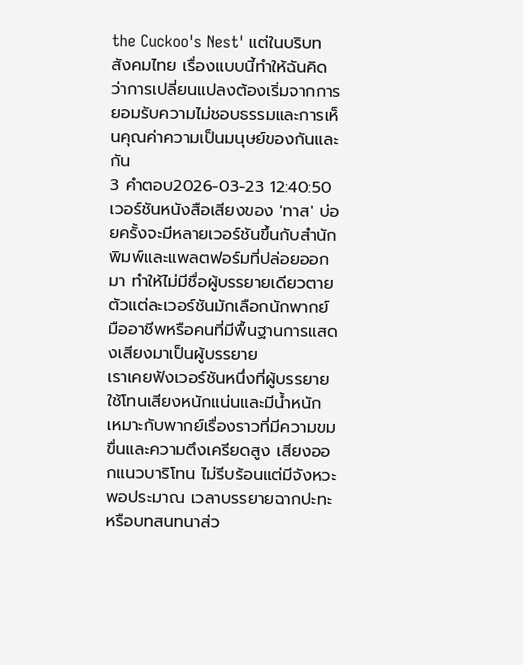the Cuckoo's Nest' แต่ในบริบทสังคมไทย เรื่องแบบนี้ทำให้ฉันคิดว่าการเปลี่ยนแปลงต้องเริ่มจากการยอมรับความไม่ชอบธรรมและการเห็นคุณค่าความเป็นมนุษย์ของกันและกัน
3 คำตอบ2026-03-23 12:40:50
เวอร์ชันหนังสือเสียงของ 'ทาส' บ่อยครั้งจะมีหลายเวอร์ชันขึ้นกับสำนักพิมพ์และแพลตฟอร์มที่ปล่อยออกมา ทำให้ไม่มีชื่อผู้บรรยายเดียวตายตัวแต่ละเวอร์ชันมักเลือกนักพากย์มืออาชีพหรือคนที่มีพื้นฐานการแสดงเสียงมาเป็นผู้บรรยาย
เราเคยฟังเวอร์ชันหนึ่งที่ผู้บรรยายใช้โทนเสียงหนักแน่นและมีน้ำหนัก เหมาะกับพากย์เรื่องราวที่มีความขมขื่นและความตึงเครียดสูง เสียงออกแนวบาริโทน ไม่รีบร้อนแต่มีจังหวะพอประมาณ เวลาบรรยายฉากปะทะหรือบทสนทนาส่ว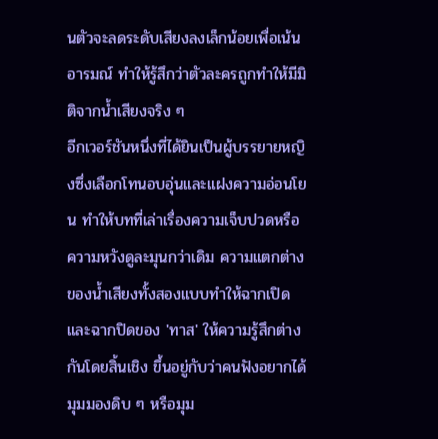นตัวจะลดระดับเสียงลงเล็กน้อยเพื่อเน้นอารมณ์ ทำให้รู้สึกว่าตัวละครถูกทำให้มีมิติจากน้ำเสียงจริง ๆ
อีกเวอร์ชันหนึ่งที่ได้ยินเป็นผู้บรรยายหญิงซึ่งเลือกโทนอบอุ่นและแฝงความอ่อนโยน ทำให้บทที่เล่าเรื่องความเจ็บปวดหรือความหวังดูละมุนกว่าเดิม ความแตกต่างของน้ำเสียงทั้งสองแบบทำให้ฉากเปิดและฉากปิดของ 'ทาส' ให้ความรู้สึกต่างกันโดยสิ้นเชิง ขึ้นอยู่กับว่าคนฟังอยากได้มุมมองดิบ ๆ หรือมุม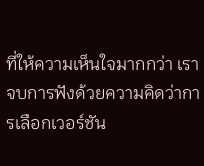ที่ให้ความเห็นใจมากกว่า เราจบการฟังด้วยความคิดว่าการเลือกเวอร์ชัน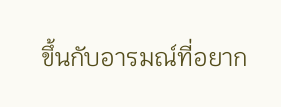ขึ้นกับอารมณ์ที่อยาก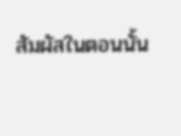สัมผัสในตอนนั้น